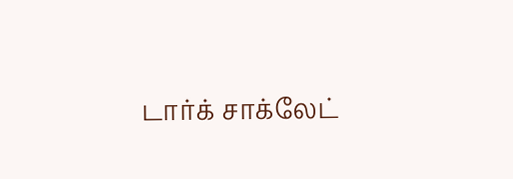டார்க் சாக்லேட்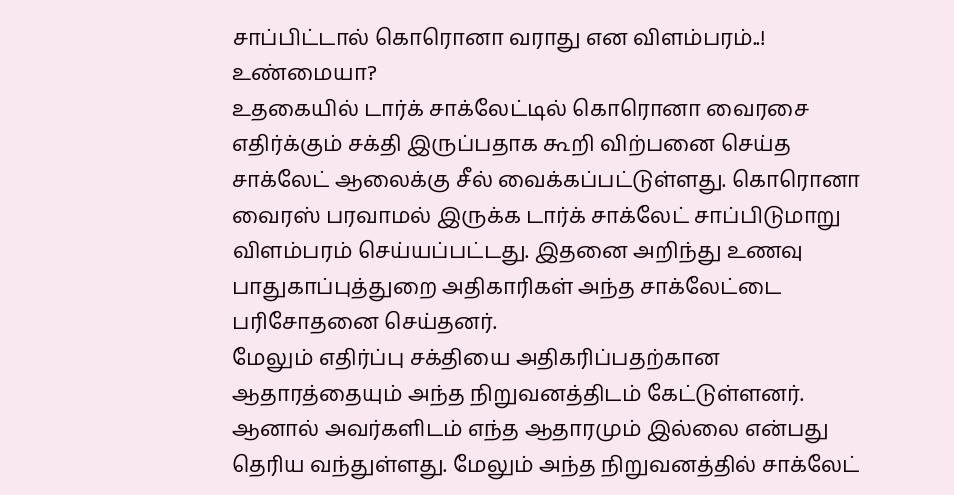சாப்பிட்டால் கொரொனா வராது என விளம்பரம்..! உண்மையா?
உதகையில் டார்க் சாக்லேட்டில் கொரொனா வைரசை எதிர்க்கும் சக்தி இருப்பதாக கூறி விற்பனை செய்த சாக்லேட் ஆலைக்கு சீல் வைக்கப்பட்டுள்ளது. கொரொனா வைரஸ் பரவாமல் இருக்க டார்க் சாக்லேட் சாப்பிடுமாறு விளம்பரம் செய்யப்பட்டது. இதனை அறிந்து உணவு பாதுகாப்புத்துறை அதிகாரிகள் அந்த சாக்லேட்டை பரிசோதனை செய்தனர்.
மேலும் எதிர்ப்பு சக்தியை அதிகரிப்பதற்கான ஆதாரத்தையும் அந்த நிறுவனத்திடம் கேட்டுள்ளனர். ஆனால் அவர்களிடம் எந்த ஆதாரமும் இல்லை என்பது தெரிய வந்துள்ளது. மேலும் அந்த நிறுவனத்தில் சாக்லேட்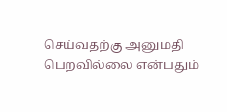செய்வதற்கு அனுமதி பெறவில்லை என்பதும்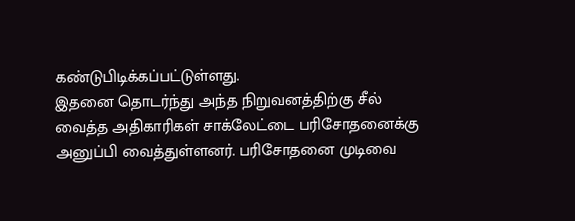கண்டுபிடிக்கப்பட்டுள்ளது.
இதனை தொடர்ந்து அந்த நிறுவனத்திற்கு சீல் வைத்த அதிகாரிகள் சாக்லேட்டை பரிசோதனைக்கு அனுப்பி வைத்துள்ளனர். பரிசோதனை முடிவை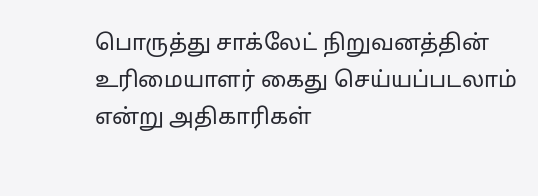பொருத்து சாக்லேட் நிறுவனத்தின் உரிமையாளர் கைது செய்யப்படலாம் என்று அதிகாரிகள்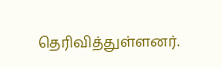தெரிவித்துள்ளனர்.